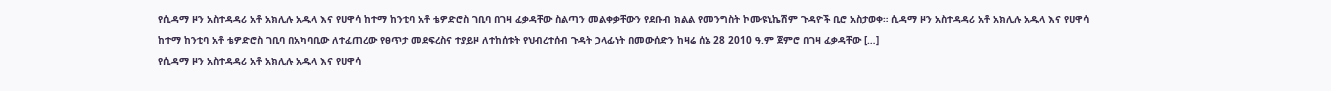የሲዳማ ዞን አስተዳዳሪ አቶ አክሊሉ አዱላ እና የሀዋሳ ከተማ ከንቲባ አቶ ቴዎድሮስ ገቢባ በገዛ ፈቃዳቸው ስልጣን መልቀቃቸውን የደቡብ ክልል የመንግስት ኮሙዩኒኬሽም ጉዳዮች ቢሮ አስታወቀ። ሲዳማ ዞን አስተዳዳሪ አቶ አክሊሉ አዱላ እና የሀዋሳ ከተማ ከንቲባ አቶ ቴዎድሮስ ገቢባ በአካባቢው ለተፈጠረው የፀጥታ መደፍረስና ተያይዞ ለተከሰቱት የህብረተሰብ ጉዳት ኃላፊነት በመውሰድን ከዛሬ ሰኔ 28 2010 ዓ.ም ጀምሮ በገዛ ፈቃዳቸው […]
የሲዳማ ዞን አስተዳዳሪ አቶ አክሊሉ አዱላ እና የሀዋሳ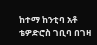ከተማ ከንቲባ አቶ ቴዎድሮስ ገቢባ በገዛ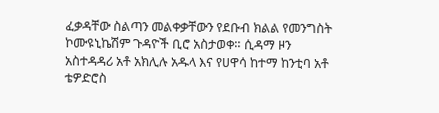ፈቃዳቸው ስልጣን መልቀቃቸውን የደቡብ ክልል የመንግስት ኮሙዩኒኬሽም ጉዳዮች ቢሮ አስታወቀ። ሲዳማ ዞን አስተዳዳሪ አቶ አክሊሉ አዱላ እና የሀዋሳ ከተማ ከንቲባ አቶ ቴዎድሮስ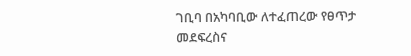ገቢባ በአካባቢው ለተፈጠረው የፀጥታ መደፍረስና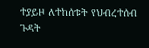ተያይዞ ለተከሰቱት የህብረተሰብ ጉዳት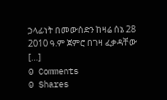ኃላፊነት በመውሰድን ከዛሬ ሰኔ 28 2010 ዓ.ም ጀምሮ በገዛ ፈቃዳቸው […]
0 Comments
0 Shares